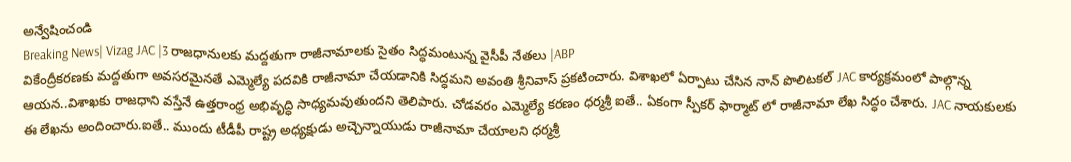అన్వేషించండి
Breaking News| Vizag JAC |3 రాజధానులకు మద్దతుగా రాజీనామాలకు సైతం సిద్ధమంటున్న వైసీపీ నేతలు |ABP
వికేంద్రీకరణకు మద్దతుగా అవసరమైనతే ఎమ్మెల్యే పదవికి రాజీనామా చేయడానికి సిద్ధమని అవంతి శ్రీనివాస్ ప్రకటించారు. విశాఖలో ఏర్పాటు చేసిన నాన్ పొలిటకల్ JAC కార్యక్రమంలో పాల్గొన్న ఆయన..విశాఖకు రాజధాని వస్తేనే ఉత్తరాంధ్ర అభివృద్ధి సాధ్యమవుతుందని తెలిపారు. చోడవరం ఎమ్మెల్యే కరణం ధర్మశ్రీ ఐతే.. ఏకంగా స్పీకర్ ఫార్మాట్ లో రాజీనామా లేఖ సిద్ధం చేశారు. JAC నాయకులకు ఈ లేఖను అందించారు.ఐతే.. ముందు టీడీపీ రాష్ట్ర అధ్యక్షుడు అచ్చెన్నాయుడు రాజీనామా చేయాలని ధర్మశ్రీ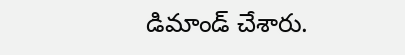డిమాండ్ చేశారు.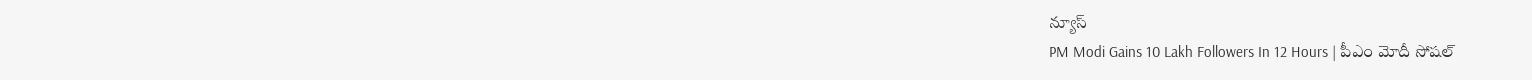న్యూస్
PM Modi Gains 10 Lakh Followers In 12 Hours | పీఎం మోదీ సోషల్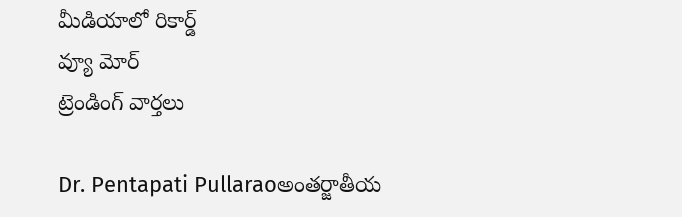మీడియాలో రికార్డ్
వ్యూ మోర్
ట్రెండింగ్ వార్తలు

Dr. Pentapati Pullaraoఅంతర్జాతీయ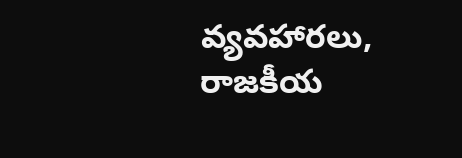వ్యవహారలు, రాజకీయ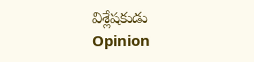విశ్లేషకుడు
Opinion